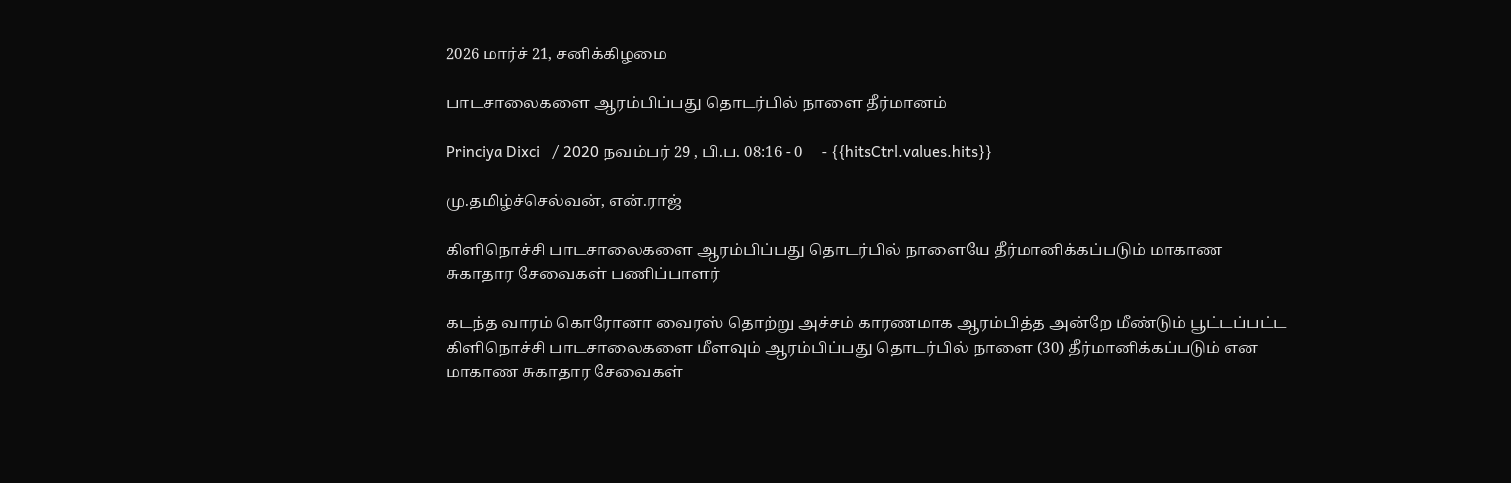2026 மார்ச் 21, சனிக்கிழமை

பாடசாலைகளை ஆரம்பிப்பது தொடர்பில் நாளை தீர்மானம்

Princiya Dixci   / 2020 நவம்பர் 29 , பி.ப. 08:16 - 0     - {{hitsCtrl.values.hits}}

மு.தமிழ்ச்செல்வன், என்.ராஜ்

கிளிநொச்சி பாடசாலைகளை ஆரம்பிப்பது தொடர்பில் நாளையே தீர்மானிக்கப்படும் மாகாண சுகாதார சேவைகள் பணிப்பாளர்

கடந்த வாரம் கொரோனா வைரஸ் தொற்று அச்சம் காரணமாக ஆரம்பித்த அன்றே மீண்டும் பூட்டப்பட்ட கிளிநொச்சி பாடசாலைகளை மீளவும் ஆரம்பிப்பது தொடர்பில் நாளை (30) தீர்மானிக்கப்படும் என மாகாண சுகாதார சேவைகள்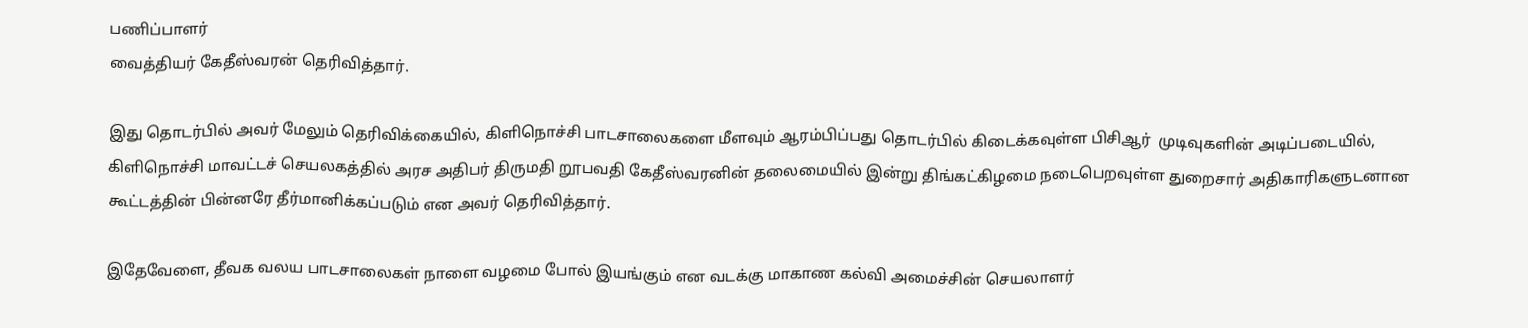பணிப்பாளர்
வைத்தியர் கேதீஸ்வரன் தெரிவித்தார்.

இது தொடர்பில் அவர் மேலும் தெரிவிக்கையில், கிளிநொச்சி பாடசாலைகளை மீளவும் ஆரம்பிப்பது தொடர்பில் கிடைக்கவுள்ள பிசிஆர்  முடிவுகளின் அடிப்படையில், கிளிநொச்சி மாவட்டச் செயலகத்தில் அரச அதிபர் திருமதி றூபவதி கேதீஸ்வரனின் தலைமையில் இன்று திங்கட்கிழமை நடைபெறவுள்ள துறைசார் அதிகாரிகளுடனான கூட்டத்தின் பின்னரே தீர்மானிக்கப்படும் என அவர் தெரிவித்தார்.

இதேவேளை, தீவக வலய பாடசாலைகள் நாளை வழமை போல் இயங்கும் என வடக்கு மாகாண கல்வி அமைச்சின் செயலாளர்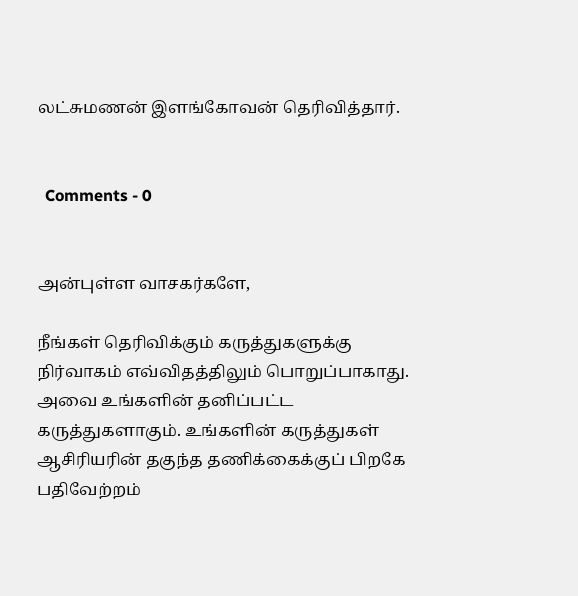லட்சுமணன் இளங்கோவன் தெரிவித்தார்.


  Comments - 0


அன்புள்ள வாசகர்களே,

நீங்கள் தெரிவிக்கும் கருத்துகளுக்கு நிர்வாகம் எவ்விதத்திலும் பொறுப்பாகாது. அவை உங்களின் தனிப்பட்ட கருத்துகளாகும். உங்களின் கருத்துகள் ஆசிரியரின் தகுந்த தணிக்கைக்குப் பிறகே பதிவேற்றம்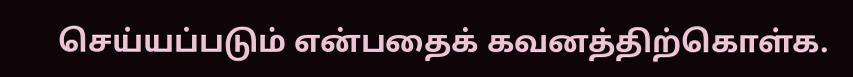செய்யப்படும் என்பதைக் கவனத்திற்கொள்க.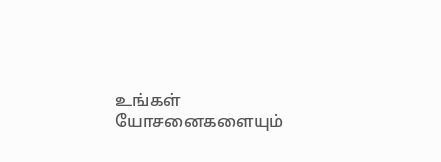உங்கள் யோசனைகளையும்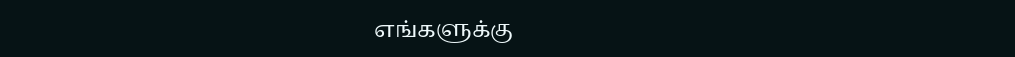எங்களுக்கு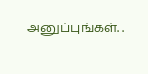அனுப்புங்கள். .